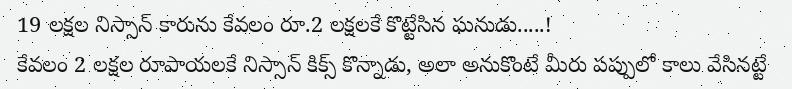19 లక్షల నిస్సాన్ కారును కేవలం రూ.2 లక్షలకే కొట్టేసిన ఘనుడు.....!
కేవలం 2 లక్షల రూపాయలకే నిస్సాన్ కిక్స్ కొన్నాడు, అలా అనుకొంటే మీరు పప్పులో కాలు వేసినట్టే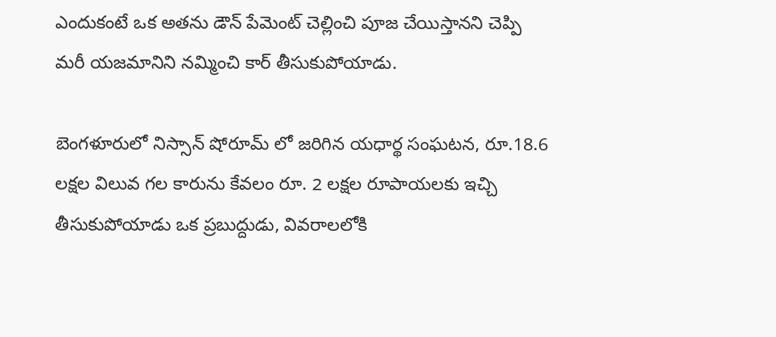ఎందుకంటే ఒక అతను డౌన్ పేమెంట్ చెల్లించి పూజ చేయిస్తానని చెప్పి మరీ యజమానిని నమ్మించి కార్ తీసుకుపోయాడు.

బెంగళూరులో నిస్సాన్ షోరూమ్ లో జరిగిన యధార్థ సంఘటన, రూ.18.6 లక్షల విలువ గల కారును కేవలం రూ. 2 లక్షల రూపాయలకు ఇచ్చి తీసుకుపోయాడు ఒక ప్రబుద్దుడు, వివరాలలోకి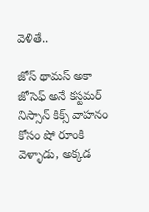వెళితే..

జోస్ థామస్ అకా జోసెఫ్ అనే కస్టమర్ నిస్సాన్ కిక్స్ వాహనం కోసం షో రూంకి వెళ్ళాడు, అక్కడ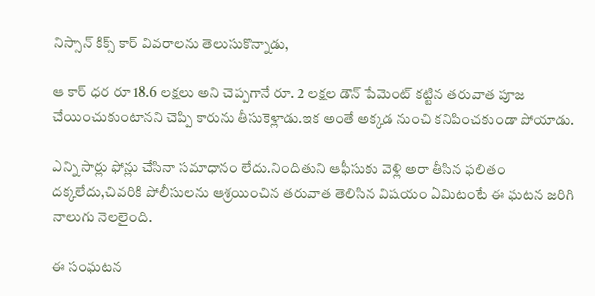నిస్సాన్ కిక్స్ కార్ వివరాలను తెలుసుకొన్నాడు,

ఆ కార్ ధర రూ 18.6 లక్షలు అని చెప్పగానే రూ. 2 లక్షల డౌన్ పేమెంట్ కట్టిన తరువాత పూజ చేయించుకుంటానని చెప్పి కారును తీసుకెళ్లాడు.ఇక అంతే అక్కడ నుంచి కనిపించకుండా పోయాడు.

ఎన్ని సార్లు ఫోన్లు చేసినా సమాధానం లేదు.నిందితుని ఆఫీసుకు వెళ్లి అరా తీసిన ఫలితం దక్కలేదు,చివరికి పోలీసులను ఆశ్రయించిన తరువాత తెలిసిన విషయం ఏమిటంటే ఈ ఘటన జరిగి నాలుగు నెలలైంది.

ఈ సంఘటన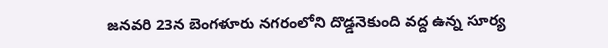జనవరి 23న బెంగళూరు నగరంలోని దొడ్డనెకుంది వద్ద ఉన్న సూర్య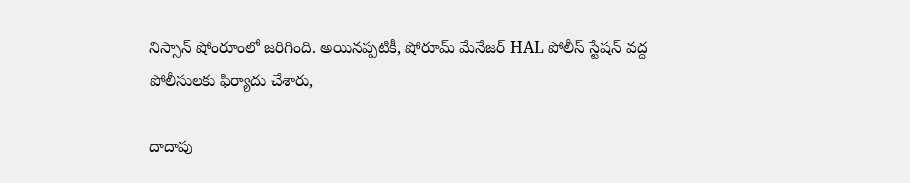నిస్సాన్ షోంరూంలో జరిగింది. అయినప్పటికీ, షోరూమ్ మేనేజర్ HAL పోలీస్ స్టేషన్ వద్ద పోలీసులకు ఫిర్యాదు చేశారు,

దాదాపు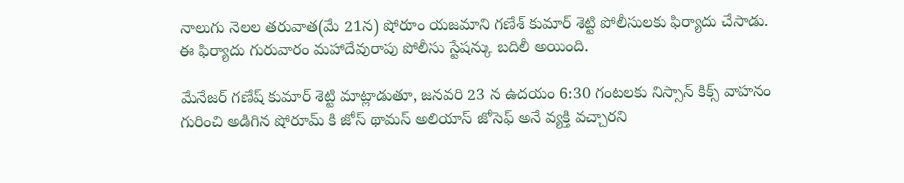నాలుగు నెలల తరువాత(మే 21న) షోరూం యజమాని గణేశ్ కుమార్ శెట్టి పోలీసులకు ఫిర్యాదు చేసాడు. ఈ ఫిర్యాదు గురువారం మహాదేవురాపు పోలీసు స్టేషన్కు బదిలీ అయింది.

మేనేజర్ గణేష్ కుమార్ శెట్టి మాట్లాడుతూ, జనవరి 23 న ఉదయం 6:30 గంటలకు నిస్సాన్ కిక్స్ వాహనం గురించి అడిగిన షోరూమ్ కి జోస్ థామస్ అలియాస్ జోసెఫ్ అనే వ్యక్తి వచ్చారని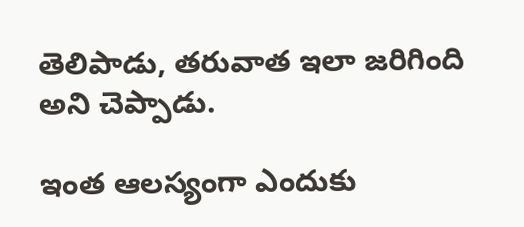తెలిపాడు, తరువాత ఇలా జరిగింది అని చెప్పాడు.

ఇంత ఆలస్యంగా ఎందుకు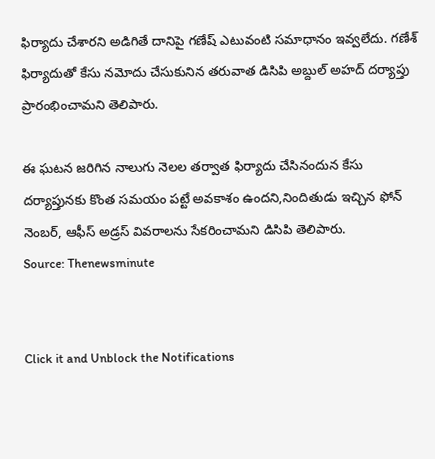ఫిర్యాదు చేశారని అడిగితే దానిపై గణేష్ ఎటువంటి సమాధానం ఇవ్వలేదు. గణేశ్ ఫిర్యాదుతో కేసు నమోదు చేసుకునిన తరువాత డిసిపి అబ్దుల్ అహద్ దర్యాప్తు ప్రారంభించామని తెలిపారు.

ఈ ఘటన జరిగిన నాలుగు నెలల తర్వాత ఫిర్యాదు చేసినందున కేసు దర్యాప్తునకు కొంత సమయం పట్టే అవకాశం ఉందని,నిందితుడు ఇచ్చిన ఫోన్ నెంబర్, ఆఫీస్ అడ్రస్ వివరాలను సేకరించామని డిసిపి తెలిపారు.
Source: Thenewsminute


Click it and Unblock the Notifications